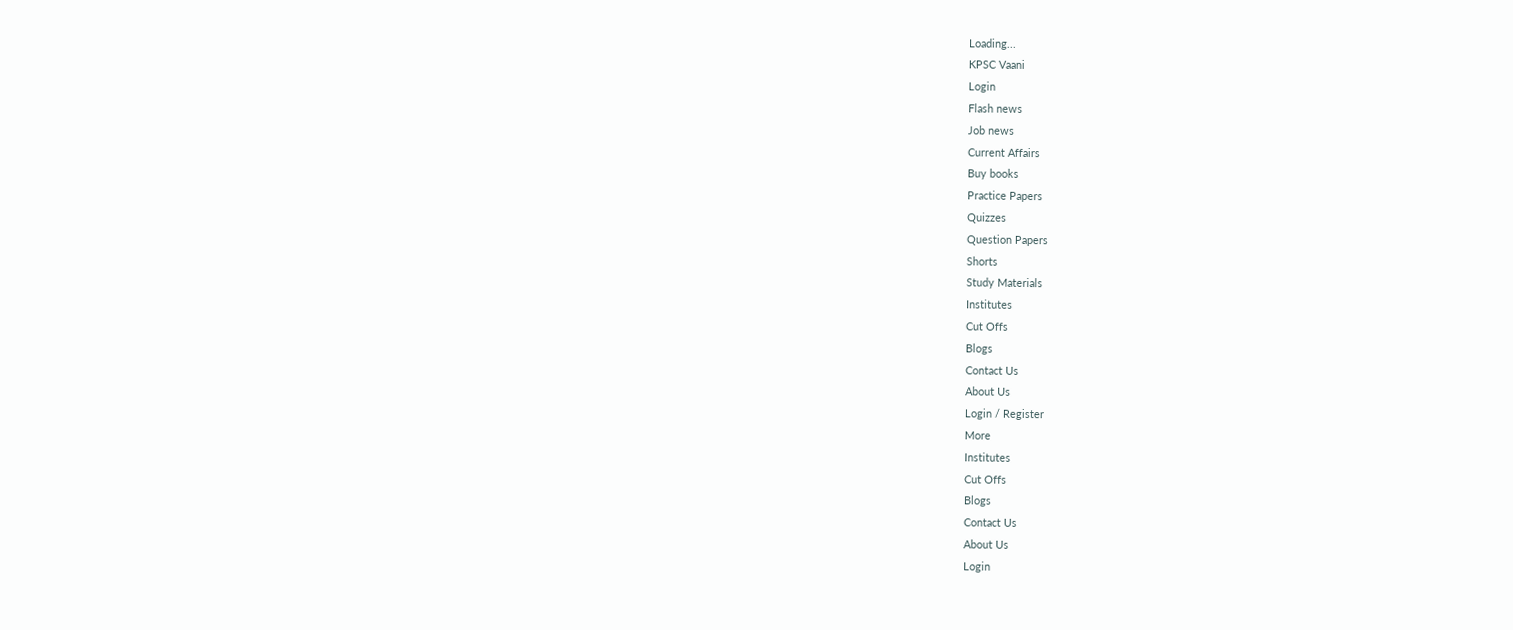Loading...
KPSC Vaani
Login
Flash news
Job news
Current Affairs
Buy books
Practice Papers
Quizzes
Question Papers
Shorts
Study Materials
Institutes
Cut Offs
Blogs
Contact Us
About Us
Login / Register
More
Institutes
Cut Offs
Blogs
Contact Us
About Us
Login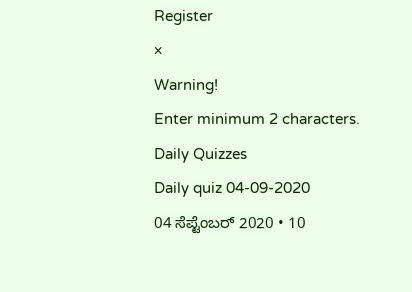Register
×
Warning!
Enter minimum 2 characters.
Daily Quizzes
Daily quiz 04-09-2020
04 ಸೆಪ್ಟೆಂಬರ್ 2020 • 10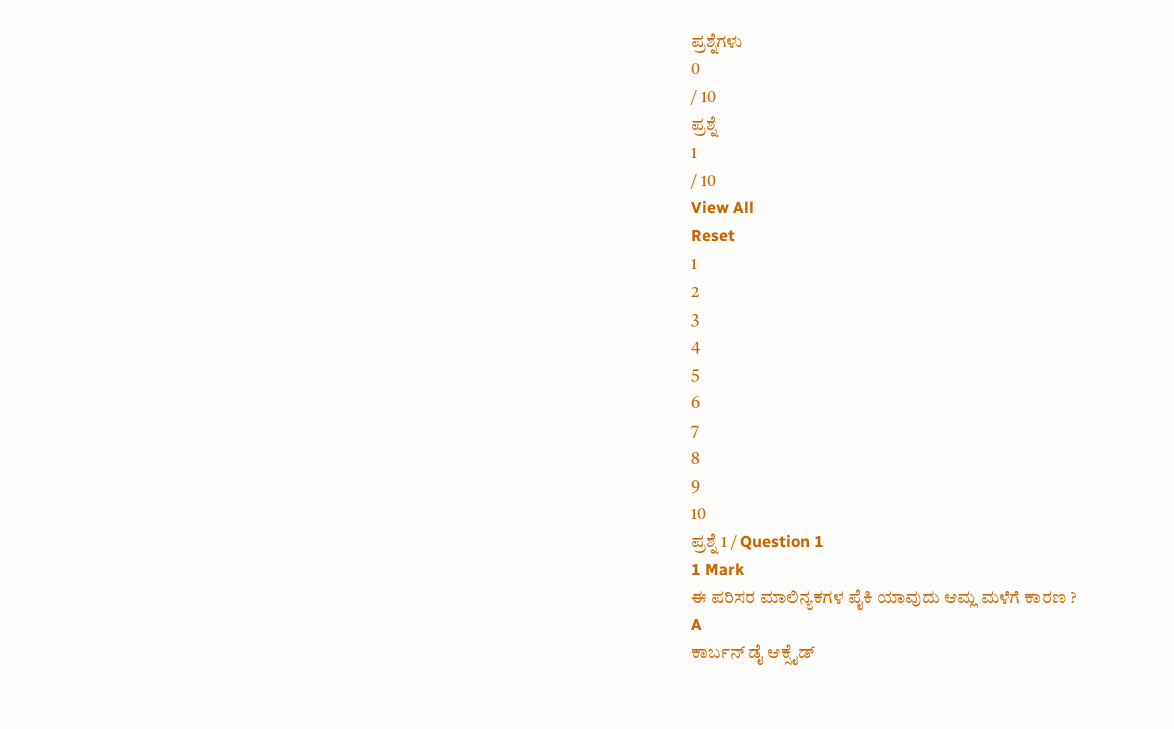ಪ್ರಶ್ನೆಗಳು
0
/ 10
ಪ್ರಶ್ನೆ
1
/ 10
View All
Reset
1
2
3
4
5
6
7
8
9
10
ಪ್ರಶ್ನೆ 1 / Question 1
1 Mark
ಈ ಪರಿಸರ ಮಾಲಿನ್ಯಕಗಳ ಪೈಕಿ ಯಾವುದು ಆಮ್ಲ ಮಳೆಗೆ ಕಾರಣ ?
A
ಕಾರ್ಬನ್ ಡೈ ಆಕ್ಸೈಡ್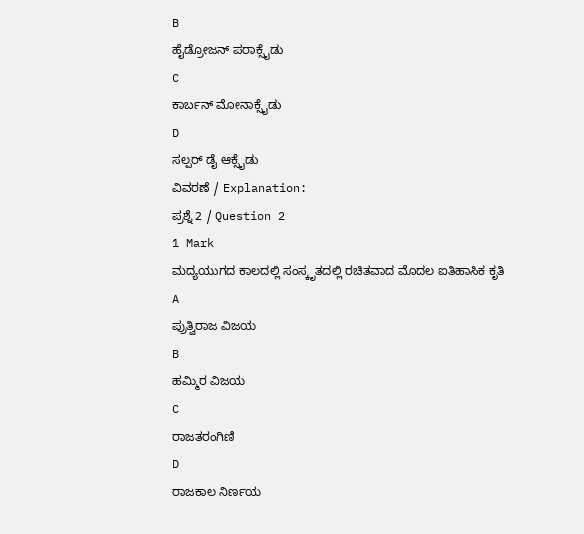B
ಹೈಡ್ರೋಜನ್ ಪರಾಕ್ಸೈಡು
C
ಕಾರ್ಬನ್ ಮೋನಾಕ್ಸೈಡು
D
ಸಲ್ಪರ್ ಡೈ ಆಕ್ಸೈಡು
ವಿವರಣೆ / Explanation:
ಪ್ರಶ್ನೆ 2 / Question 2
1 Mark
ಮದ್ಯಯುಗದ ಕಾಲದಲ್ಲಿ ಸಂಸ್ಕೃತದಲ್ಲಿ ರಚಿತವಾದ ಮೊದಲ ಐತಿಹಾಸಿಕ ಕೃತಿ
A
ಪ್ರುತ್ವಿರಾಜ ವಿಜಯ
B
ಹಮ್ಮಿರ ವಿಜಯ
C
ರಾಜತರಂಗಿಣಿ
D
ರಾಜಕಾಲ ನಿರ್ಣಯ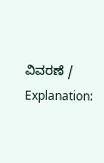ವಿವರಣೆ / Explanation: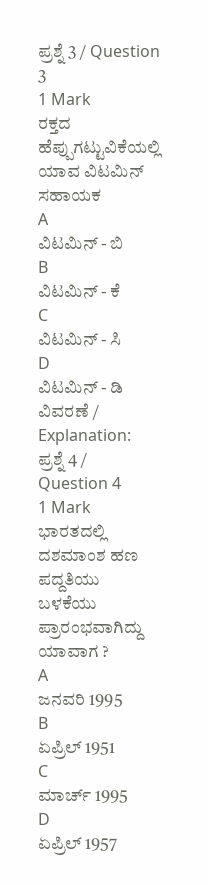ಪ್ರಶ್ನೆ 3 / Question 3
1 Mark
ರಕ್ತದ ಹೆಪ್ಪುಗಟ್ಟುವಿಕೆಯಲ್ಲಿ ಯಾವ ವಿಟಮಿನ್ ಸಹಾಯಕ
A
ವಿಟಮಿನ್ - ಬಿ
B
ವಿಟಮಿನ್ - ಕೆ
C
ವಿಟಮಿನ್ - ಸಿ
D
ವಿಟಮಿನ್ - ಡಿ
ವಿವರಣೆ / Explanation:
ಪ್ರಶ್ನೆ 4 / Question 4
1 Mark
ಭಾರತದಲ್ಲಿ ದಶಮಾಂಶ ಹಣ ಪದ್ದತಿಯು ಬಳಕೆಯು ಪ್ರಾರಂಭವಾಗಿದ್ದು ಯಾವಾಗ ?
A
ಜನವರಿ 1995
B
ಏಪ್ರಿಲ್ 1951
C
ಮಾರ್ಚ್ 1995
D
ಏಪ್ರಿಲ್ 1957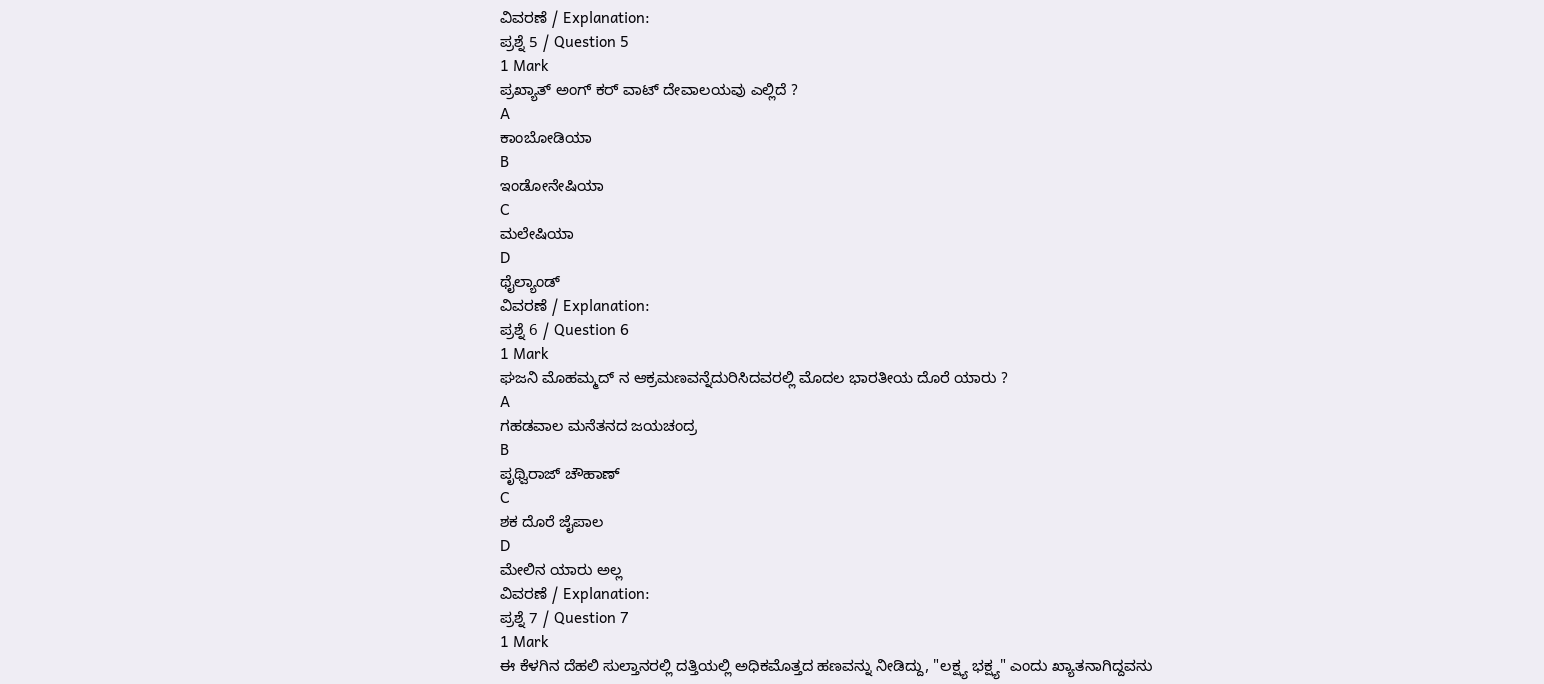ವಿವರಣೆ / Explanation:
ಪ್ರಶ್ನೆ 5 / Question 5
1 Mark
ಪ್ರಖ್ಯಾತ್ ಅಂಗ್ ಕರ್ ವಾಟ್ ದೇವಾಲಯವು ಎಲ್ಲಿದೆ ?
A
ಕಾಂಬೋಡಿಯಾ
B
ಇಂಡೋನೇಷಿಯಾ
C
ಮಲೇಷಿಯಾ
D
ಥೈಲ್ಯಾಂಡ್
ವಿವರಣೆ / Explanation:
ಪ್ರಶ್ನೆ 6 / Question 6
1 Mark
ಘಜನಿ ಮೊಹಮ್ಮದ್ ನ ಆಕ್ರಮಣವನ್ನೆದುರಿಸಿದವರಲ್ಲಿ ಮೊದಲ ಭಾರತೀಯ ದೊರೆ ಯಾರು ?
A
ಗಹಡವಾಲ ಮನೆತನದ ಜಯಚಂದ್ರ
B
ಪೃಥ್ವಿರಾಜ್ ಚೌಹಾಣ್
C
ಶಕ ದೊರೆ ಜೈಪಾಲ
D
ಮೇಲಿನ ಯಾರು ಅಲ್ಲ
ವಿವರಣೆ / Explanation:
ಪ್ರಶ್ನೆ 7 / Question 7
1 Mark
ಈ ಕೆಳಗಿನ ದೆಹಲಿ ಸುಲ್ತಾನರಲ್ಲಿ ದತ್ತಿಯಲ್ಲಿ ಅಧಿಕಮೊತ್ತದ ಹಣವನ್ನು ನೀಡಿದ್ದು, "ಲಕ್ಷ್ಯ ಭಕ್ಷ್ಯ" ಎಂದು ಖ್ಯಾತನಾಗಿದ್ದವನು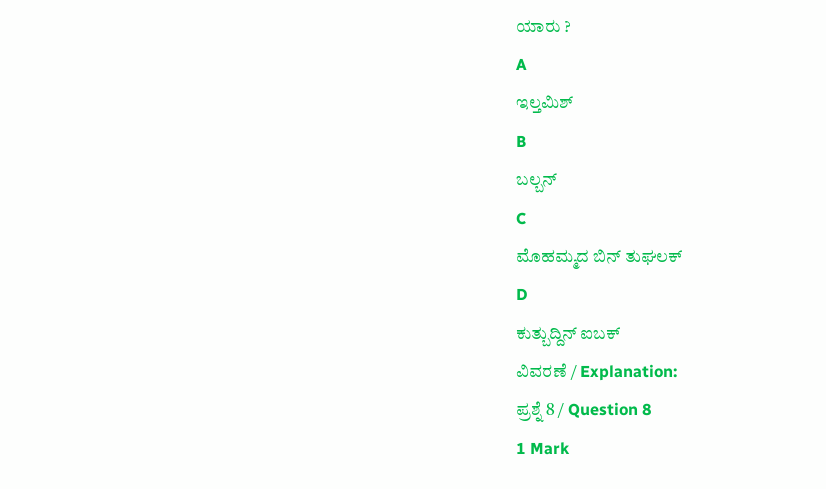ಯಾರು ?
A
ಇಲ್ತಮಿಶ್
B
ಬಲ್ಬನ್
C
ಮೊಹಮ್ಮದ ಬಿನ್ ತುಘಲಕ್
D
ಕುತ್ಬುದ್ದಿನ್ ಐಬಕ್
ವಿವರಣೆ / Explanation:
ಪ್ರಶ್ನೆ 8 / Question 8
1 Mark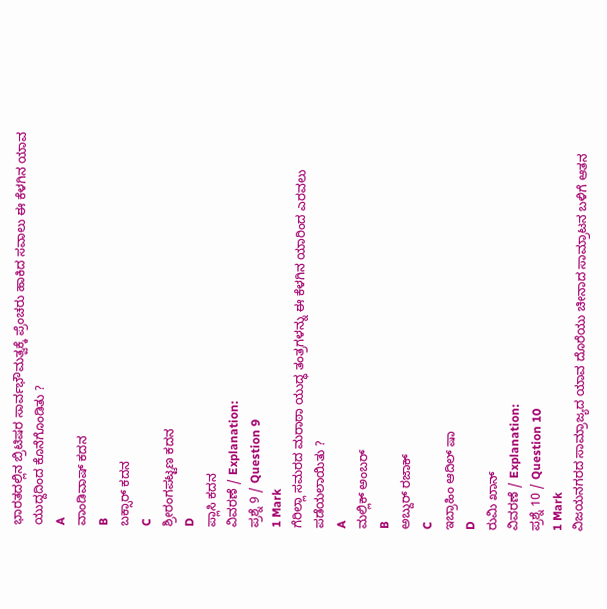ಭಾರತದಲ್ಲಿನ ಬ್ರಿಟಿಷರ ಸಾರ್ವಭೌಮತ್ವಕ್ಕೆ ಪ್ರೆಂಚರು ಹಾಕಿದ ಸವಾಲು ಈ ಕೆಳಗಿನ ಯಾವ ಯುದ್ದದಿಂದ ಕೊನೆಗೊಂಡಿತು ?
A
ವಾಂಡಿವಾಷ್ ಕದನ
B
ಬಕ್ಸಾರ್ ಕದನ
C
ಶ್ರೀರಂಗಪಟ್ಟಣ ಕದನ
D
ಪ್ಲಾಸಿ ಕದನ
ವಿವರಣೆ / Explanation:
ಪ್ರಶ್ನೆ 9 / Question 9
1 Mark
ಗೆರಿಲ್ಲಾ ಸಮರದ ಮರಾಠಾ ಯುದ್ಧ ತಂತ್ರಗಳನ್ನು ಈ ಕೆಳಗಿನ ಯಾರಿಂದ ಎರವಲು ಪಡೆಯಲಾಯಿತು ?
A
ಮಲ್ಲಿಕ್ ಅಂಬರ್
B
ಅಬ್ದುರ್ ರಜಾಕ್
C
ಇಬ್ರಾಹಿಂ ಆದಿಲ್ ಷಾ
D
ರುಮಿ ಖಾನ್
ವಿವರಣೆ / Explanation:
ಪ್ರಶ್ನೆ 10 / Question 10
1 Mark
ವಿಜಯನಗರದ ಸಾಮ್ರಾಜ್ಯದ ಯಾವ ದೊರೆಯು ಚೀನಾದ ಸಾಮ್ರಾಟನ ಬಳಿಗೆ ಆತನ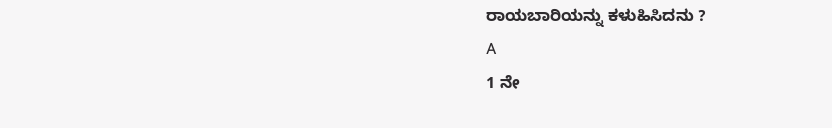ರಾಯಬಾರಿಯನ್ನು ಕಳುಹಿಸಿದನು ?
A
1 ನೇ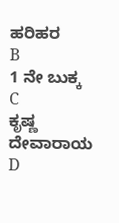ಹರಿಹರ
B
1 ನೇ ಬುಕ್ಕ
C
ಕೃಷ್ಣ ದೇವಾರಾಯ
D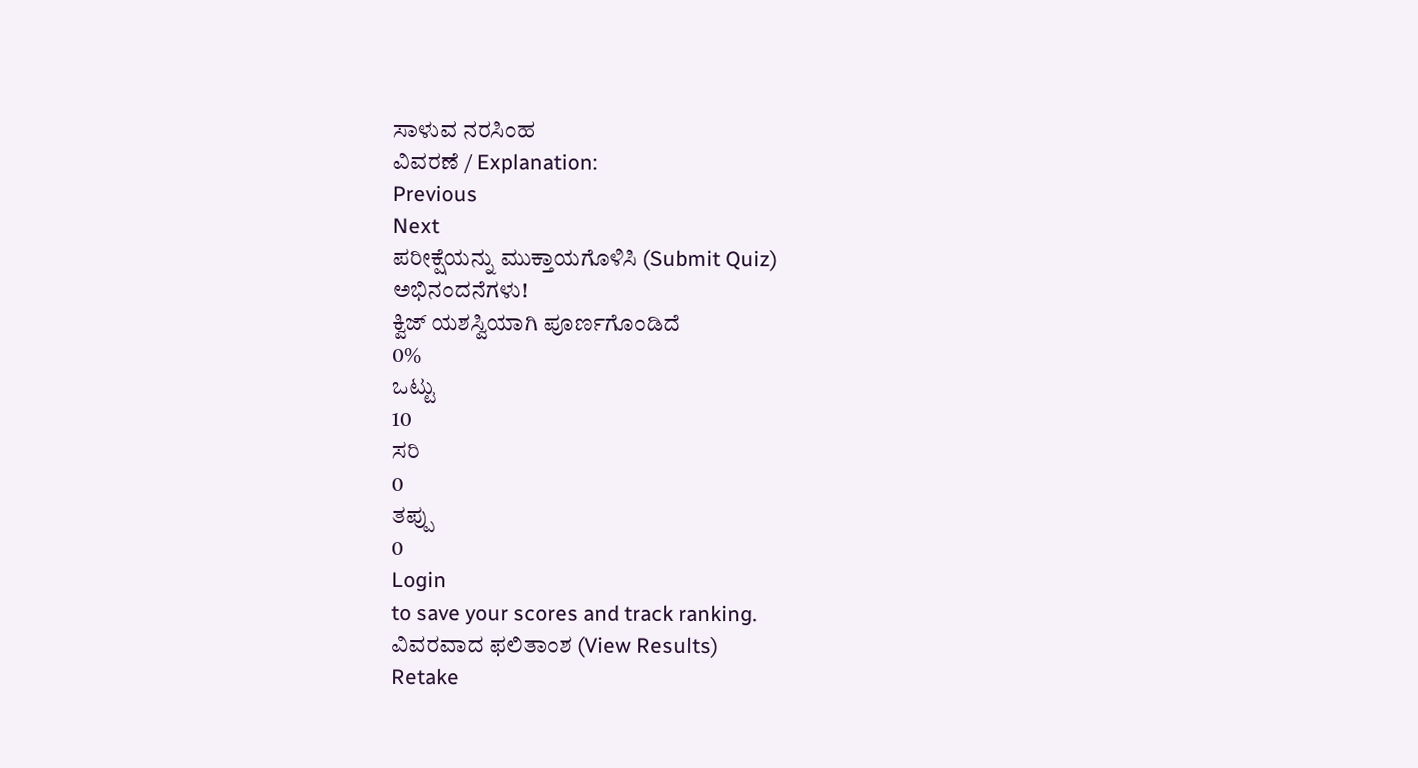ಸಾಳುವ ನರಸಿಂಹ
ವಿವರಣೆ / Explanation:
Previous
Next
ಪರೀಕ್ಷೆಯನ್ನು ಮುಕ್ತಾಯಗೊಳಿಸಿ (Submit Quiz)
ಅಭಿನಂದನೆಗಳು!
ಕ್ವಿಜ್ ಯಶಸ್ವಿಯಾಗಿ ಪೂರ್ಣಗೊಂಡಿದೆ
0%
ಒಟ್ಟು
10
ಸರಿ
0
ತಪ್ಪು
0
Login
to save your scores and track ranking.
ವಿವರವಾದ ಫಲಿತಾಂಶ (View Results)
Retake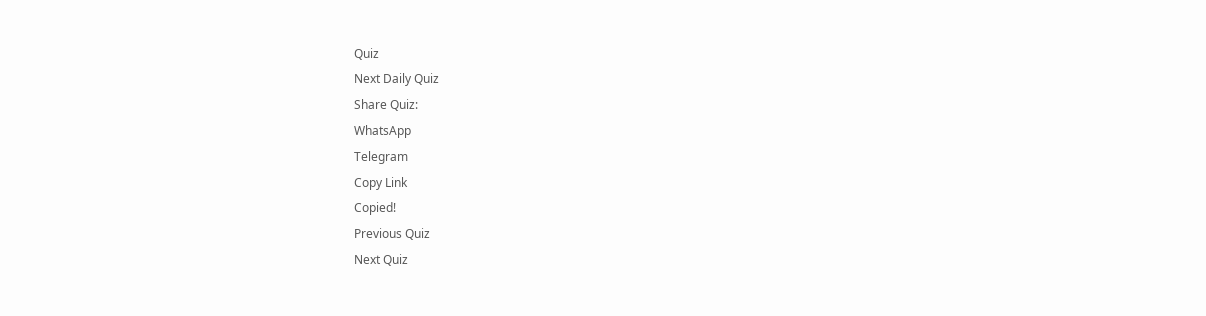Quiz
Next Daily Quiz
Share Quiz:
WhatsApp
Telegram
Copy Link
Copied!
Previous Quiz
Next Quiz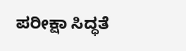ಪರೀಕ್ಷಾ ಸಿದ್ಧತೆ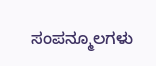ಸಂಪನ್ಮೂಲಗಳು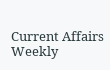Current Affairs
Weekly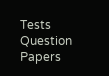Tests
Question Papers